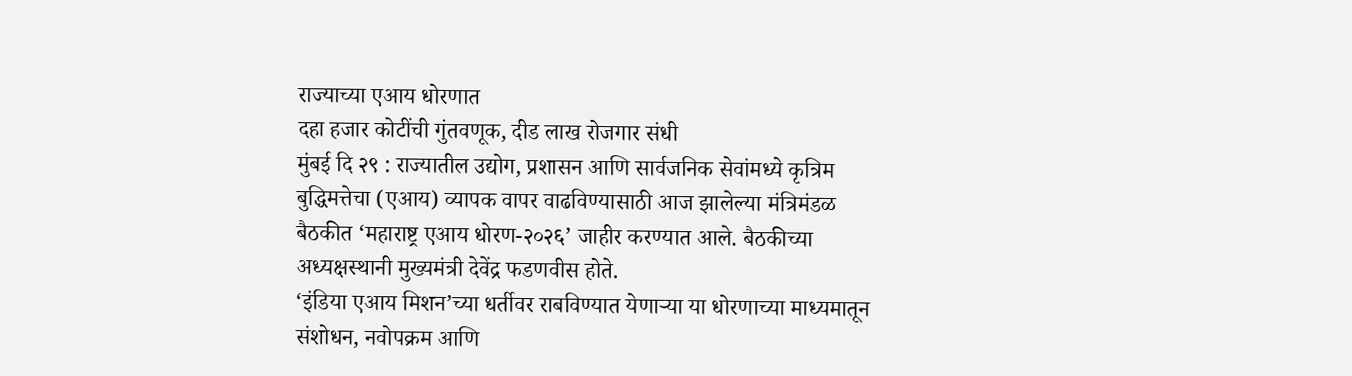राज्याच्या एआय धोरणात
दहा हजार कोटींची गुंतवणूक, दीड लाख रोजगार संधी
मुंबई दि २९ : राज्यातील उद्योग, प्रशासन आणि सार्वजनिक सेवांमध्ये कृत्रिम बुद्धिमत्तेचा (एआय) व्यापक वापर वाढविण्यासाठी आज झालेल्या मंत्रिमंडळ बैठकीत ‘महाराष्ट्र एआय धोरण-२०२६’ जाहीर करण्यात आले. बैठकीच्या अध्यक्षस्थानी मुख्यमंत्री देवेंद्र फडणवीस होते.
‘इंडिया एआय मिशन’च्या धर्तीवर राबविण्यात येणाऱ्या या धोरणाच्या माध्यमातून संशोधन, नवोपक्रम आणि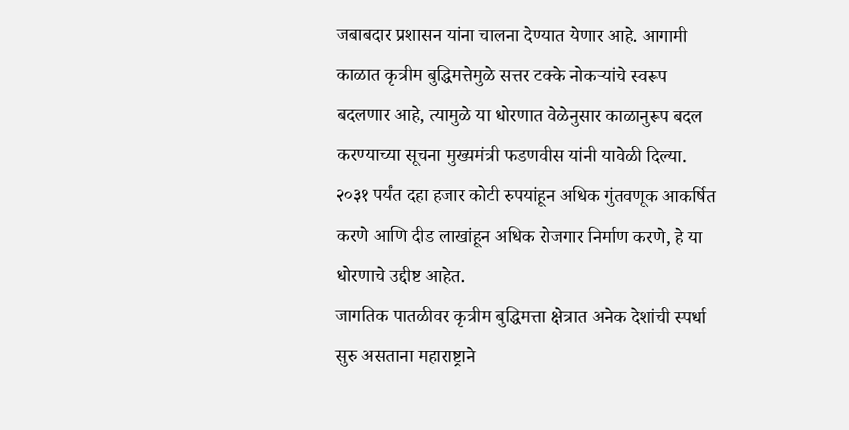जबाबदार प्रशासन यांना चालना देण्यात येणार आहे. आगामी काळात कृत्रीम बुद्धिमत्तेमुळे सत्तर टक्के नोकऱ्यांचे स्वरूप बदलणार आहे, त्यामुळे या धोरणात वेळेनुसार काळानुरूप बदल करण्याच्या सूचना मुख्यमंत्री फडणवीस यांनी यावेळी दिल्या. २०३१ पर्यंत दहा हजार कोटी रुपयांहून अधिक गुंतवणूक आकर्षित करणे आणि दीड लाखांहून अधिक रोजगार निर्माण करणे, हे या धोरणाचे उद्दीष्ट आहेत.
जागतिक पातळीवर कृत्रीम बुद्धिमत्ता क्षेत्रात अनेक देशांची स्पर्धा सुरु असताना महाराष्ट्राने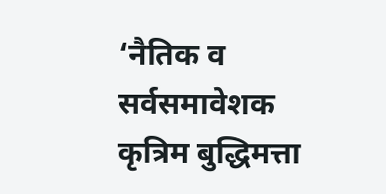‘नैतिक व सर्वसमावेशक कृत्रिम बुद्धिमत्ता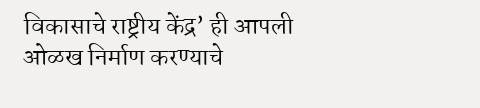विकासाचे राष्ट्रीय केंद्र’ ही आपली ओळख निर्माण करण्याचे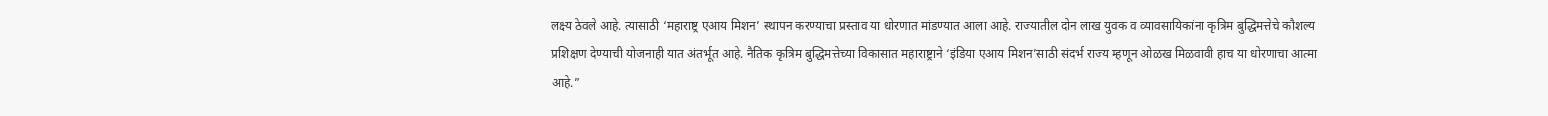लक्ष्य ठेवले आहे. त्यासाठी ‘महाराष्ट्र एआय मिशन’ स्थापन करण्याचा प्रस्ताव या धोरणात मांडण्यात आला आहे. राज्यातील दोन लाख युवक व व्यावसायिकांना कृत्रिम बुद्धिमत्तेचे कौशल्य प्रशिक्षण देण्याची योजनाही यात अंतर्भूत आहे. नैतिक कृत्रिम बुद्धिमत्तेच्या विकासात महाराष्ट्राने ‘इंडिया एआय मिशन’साठी संदर्भ राज्य म्हणून ओळख मिळवावी हाच या धोरणाचा आत्मा आहे.”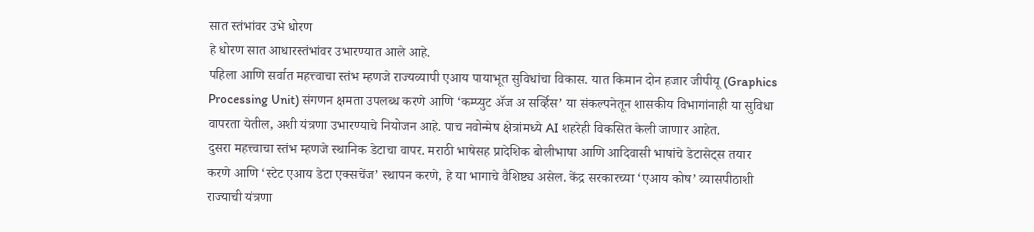सात स्तंभांवर उभे धोरण
हे धोरण सात आधारस्तंभांवर उभारण्यात आले आहे.
पहिला आणि सर्वात महत्त्वाचा स्तंभ म्हणजे राज्यव्यापी एआय पायाभूत सुविधांचा विकास. यात किमान दोन हजार जीपीयू (Graphics Processing Unit) संगणन क्षमता उपलब्ध करणे आणि ‘कम्प्युट ॲज अ सर्व्हिस’ या संकल्पनेतून शासकीय विभागांनाही या सुविधा वापरता येतील, अशी यंत्रणा उभारण्याचे नियोजन आहे. पाच नवोन्मेष क्षेत्रांमध्ये AI शहरेही विकसित केली जाणार आहेत.
दुसरा महत्त्वाचा स्तंभ म्हणजे स्थानिक डेटाचा वापर. मराठी भाषेसह प्रादेशिक बोलीभाषा आणि आदिवासी भाषांचे डेटासेट्स तयार करणे आणि ‘स्टेट एआय डेटा एक्सचेंज’ स्थापन करणे, हे या भागाचे वैशिष्ट्य असेल. केंद्र सरकारच्या ‘एआय कोष’ व्यासपीठाशी राज्याची यंत्रणा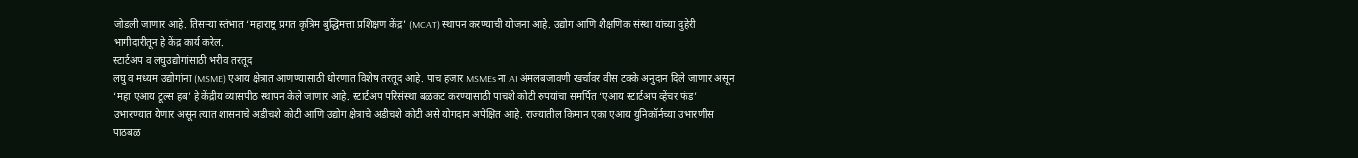जोडली जाणार आहे. तिसऱ्या स्तंभात ‘महाराष्ट्र प्रगत कृत्रिम बुद्धिमत्ता प्रशिक्षण केंद्र’ (MCAT) स्थापन करण्याची योजना आहे. उद्योग आणि शैक्षणिक संस्था यांच्या दुहेरी भागीदारीतून हे केंद्र कार्य करेल.
स्टार्टअप व लघुउद्योगांसाठी भरीव तरतूद
लघु व मध्यम उद्योगांना (MSME) एआय क्षेत्रात आणण्यासाठी धोरणात विशेष तरतूद आहे. पाच हजार MSMEs ना AI अंमलबजावणी खर्चावर वीस टक्के अनुदान दिले जाणार असून ‘महा एआय टूल्स हब’ हे केंद्रीय व्यासपीठ स्थापन केले जाणार आहे. स्टार्टअप परिसंस्था बळकट करण्यासाठी पाचशे कोटी रुपयांचा समर्पित ‘एआय स्टार्टअप व्हेंचर फंड’ उभारण्यात येणार असून त्यात शासनाचे अडीचशे कोटी आणि उद्योग क्षेत्राचे अडीचशे कोटी असे योगदान अपेक्षित आहे. राज्यातील किमान एका एआय युनिकॉर्नच्या उभारणीस पाठबळ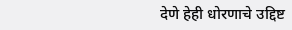देणे हेही धोरणाचे उद्दिष्ट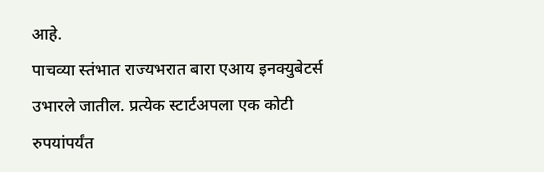आहे.
पाचव्या स्तंभात राज्यभरात बारा एआय इनक्युबेटर्स उभारले जातील. प्रत्येक स्टार्टअपला एक कोटी रुपयांपर्यंत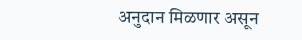अनुदान मिळणार असून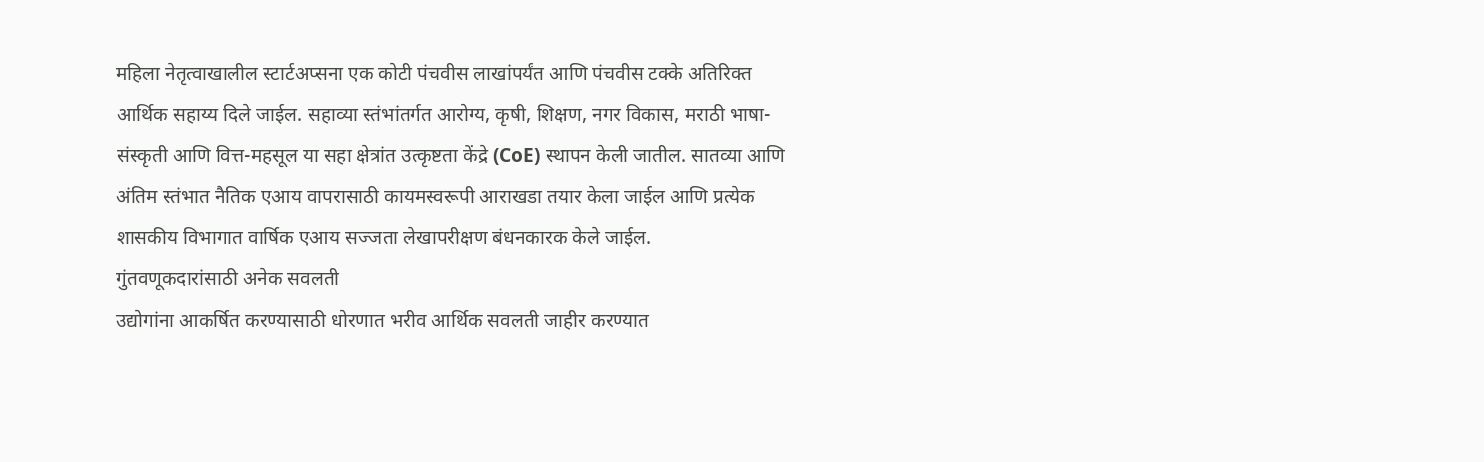महिला नेतृत्वाखालील स्टार्टअप्सना एक कोटी पंचवीस लाखांपर्यंत आणि पंचवीस टक्के अतिरिक्त आर्थिक सहाय्य दिले जाईल. सहाव्या स्तंभांतर्गत आरोग्य, कृषी, शिक्षण, नगर विकास, मराठी भाषा-संस्कृती आणि वित्त-महसूल या सहा क्षेत्रांत उत्कृष्टता केंद्रे (CoE) स्थापन केली जातील. सातव्या आणि अंतिम स्तंभात नैतिक एआय वापरासाठी कायमस्वरूपी आराखडा तयार केला जाईल आणि प्रत्येक शासकीय विभागात वार्षिक एआय सज्जता लेखापरीक्षण बंधनकारक केले जाईल.
गुंतवणूकदारांसाठी अनेक सवलती
उद्योगांना आकर्षित करण्यासाठी धोरणात भरीव आर्थिक सवलती जाहीर करण्यात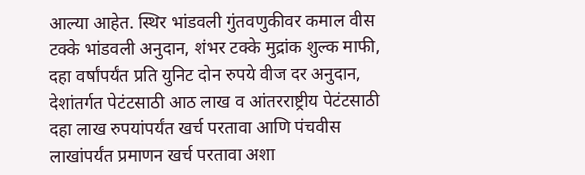आल्या आहेत. स्थिर भांडवली गुंतवणुकीवर कमाल वीस टक्के भांडवली अनुदान, शंभर टक्के मुद्रांक शुल्क माफी, दहा वर्षांपर्यंत प्रति युनिट दोन रुपये वीज दर अनुदान, देशांतर्गत पेटंटसाठी आठ लाख व आंतरराष्ट्रीय पेटंटसाठी दहा लाख रुपयांपर्यंत खर्च परतावा आणि पंचवीस लाखांपर्यंत प्रमाणन खर्च परतावा अशा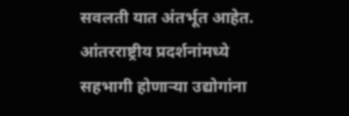सवलती यात अंतर्भूत आहेत. आंतरराष्ट्रीय प्रदर्शनांमध्ये सहभागी होणाऱ्या उद्योगांना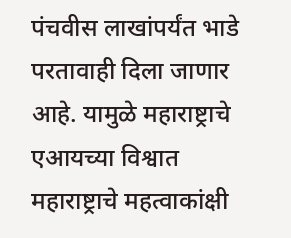पंचवीस लाखांपर्यंत भाडे परतावाही दिला जाणार आहे. यामुळे महाराष्ट्राचे एआयच्या विश्वात महाराष्ट्राचे महत्वाकांक्षी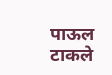पाऊल टाकले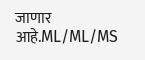जाणार आहे.ML/ML/MS